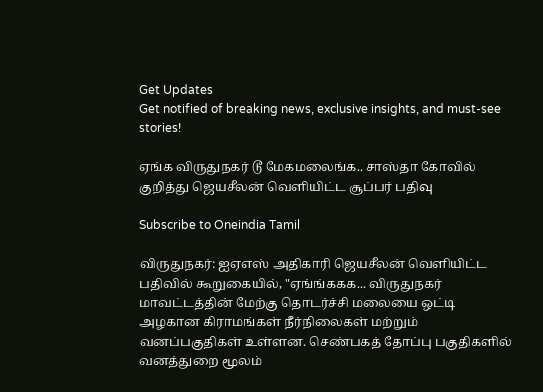Get Updates
Get notified of breaking news, exclusive insights, and must-see stories!

ஏங்க விருதுநகர் டூ மேகமலைங்க.. சாஸ்தா கோவில் குறித்து ஜெயசீலன் வெளியிட்ட சூப்பர் பதிவு

Subscribe to Oneindia Tamil

விருதுநகர்: ஐஏஎஸ் அதிகாரி ஜெயசீலன் வெளியிட்ட பதிவில் கூறுகையில், "ஏங்ங்ககக... விருதுநகர் மாவட்டத்தின் மேற்கு தொடர்ச்சி மலையை ஒட்டி அழகான கிராமங்கள் நீர்நிலைகள் மற்றும் வனப்பகுதிகள் உள்ளன. செண்பகத் தோப்பு பகுதிகளில் வனத்துறை மூலம்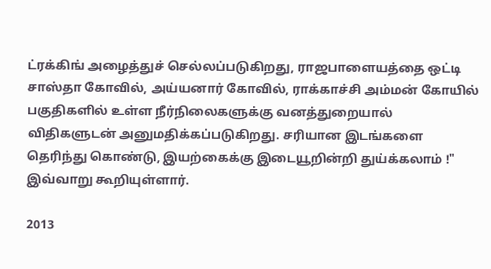ட்ரக்கிங் அழைத்துச் செல்லப்படுகிறது, ராஜபாளையத்தை ஒட்டி சாஸ்தா கோவில், அய்யனார் கோவில், ராக்காச்சி அம்மன் கோயில் பகுதிகளில் உள்ள நீர்நிலைகளுக்கு வனத்துறையால் விதிகளுடன் அனுமதிக்கப்படுகிறது. சரியான இடங்களை தெரிந்து கொண்டு, இயற்கைக்கு இடையூறின்றி துய்க்கலாம் !" இவ்வாறு கூறியுள்ளார்.

2013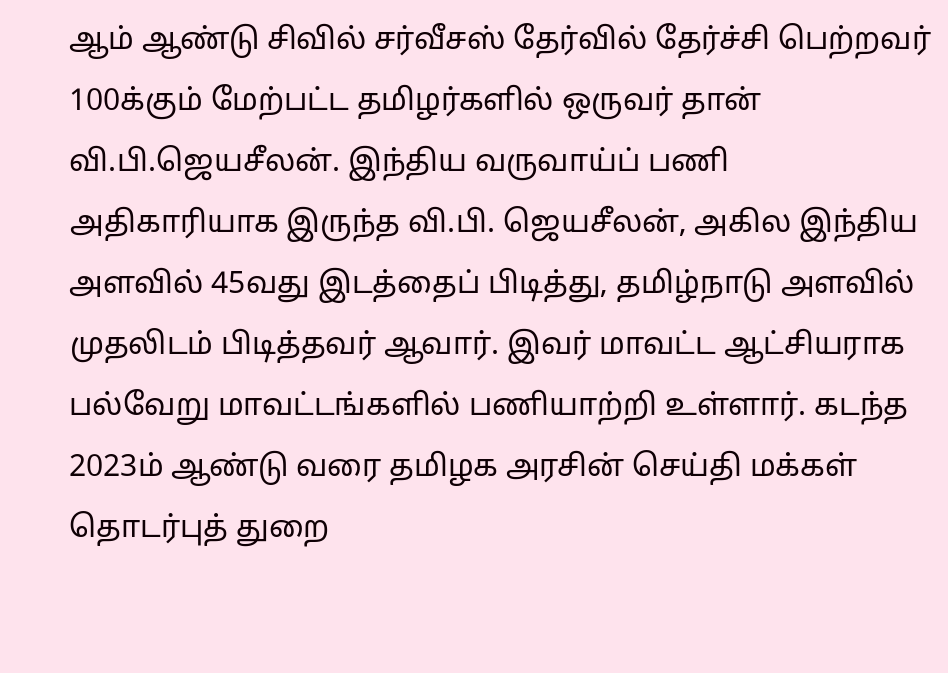ஆம் ஆண்டு சிவில் சர்வீசஸ் தேர்வில் தேர்ச்சி பெற்றவர் 100க்கும் மேற்பட்ட தமிழர்களில் ஒருவர் தான் வி.பி.ஜெயசீலன். இந்திய வருவாய்ப் பணி அதிகாரியாக இருந்த வி.பி. ஜெயசீலன், அகில இந்திய அளவில் 45வது இடத்தைப் பிடித்து, தமிழ்நாடு அளவில் முதலிடம் பிடித்தவர் ஆவார். இவர் மாவட்ட ஆட்சியராக பல்வேறு மாவட்டங்களில் பணியாற்றி உள்ளார். கடந்த 2023ம் ஆண்டு வரை தமிழக அரசின் செய்தி மக்கள் தொடர்புத் துறை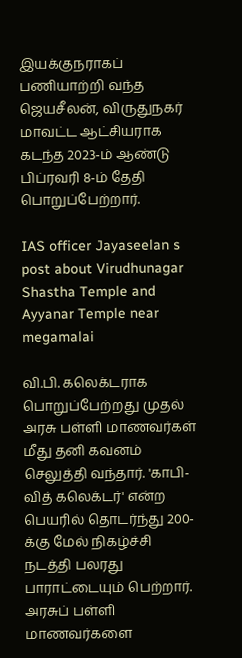இயக்குநராகப் பணியாற்றி வந்த ஜெயசீலன், விருதுநகர் மாவட்ட ஆட்சியராக கடந்த 2023-ம் ஆண்டு பிப்ரவரி 8-ம் தேதி பொறுப்பேற்றார்.

IAS officer Jayaseelan s post about Virudhunagar Shastha Temple and Ayyanar Temple near megamalai

வி.பி. கலெக்டராக பொறுப்பேற்றது முதல் அரசு பள்ளி மாணவர்கள் மீது தனி கவனம் செலுத்தி வந்தார். 'காபி-வித் கலெக்டர்' என்ற பெயரில் தொடர்ந்து 200-க்கு மேல் நிகழ்ச்சி நடத்தி பலரது பாராட்டையும் பெற்றார். அரசுப் பள்ளி மாணவர்களை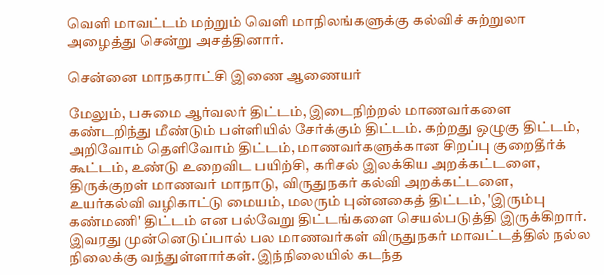வெளி மாவட்டம் மற்றும் வெளி மாநிலங்களுக்கு கல்விச் சுற்றுலா அழைத்து சென்று அசத்தினார்.

சென்னை மாநகராட்சி இணை ஆணையர்

மேலும், பசுமை ஆர்வலர் திட்டம், இடைநிற்றல் மாணவர்களை கண்டறிந்து மீண்டும் பள்ளியில் சேர்க்கும் திட்டம். கற்றது ஒழுகு திட்டம், அறிவோம் தெளிவோம் திட்டம், மாணவர்களுக்கான சிறப்பு குறைதீர்க் கூட்டம், உண்டு உறைவிட பயிற்சி, கரிசல் இலக்கிய அறக்கட்டளை, திருக்குறள் மாணவர் மாநாடு, விருதுநகர் கல்வி அறக்கட்டளை, உயர்கல்வி வழிகாட்டு மையம், மலரும் புன்னகைத் திட்டம், 'இரும்பு கண்மணி' திட்டம் என பல்வேறு திட்டங்களை செயல்படுத்தி இருக்கிறார். இவரது முன்னெடுப்பால் பல மாணவர்கள் விருதுநகர் மாவட்டத்தில் நல்ல நிலைக்கு வந்துள்ளார்கள். இந்நிலையில் கடந்த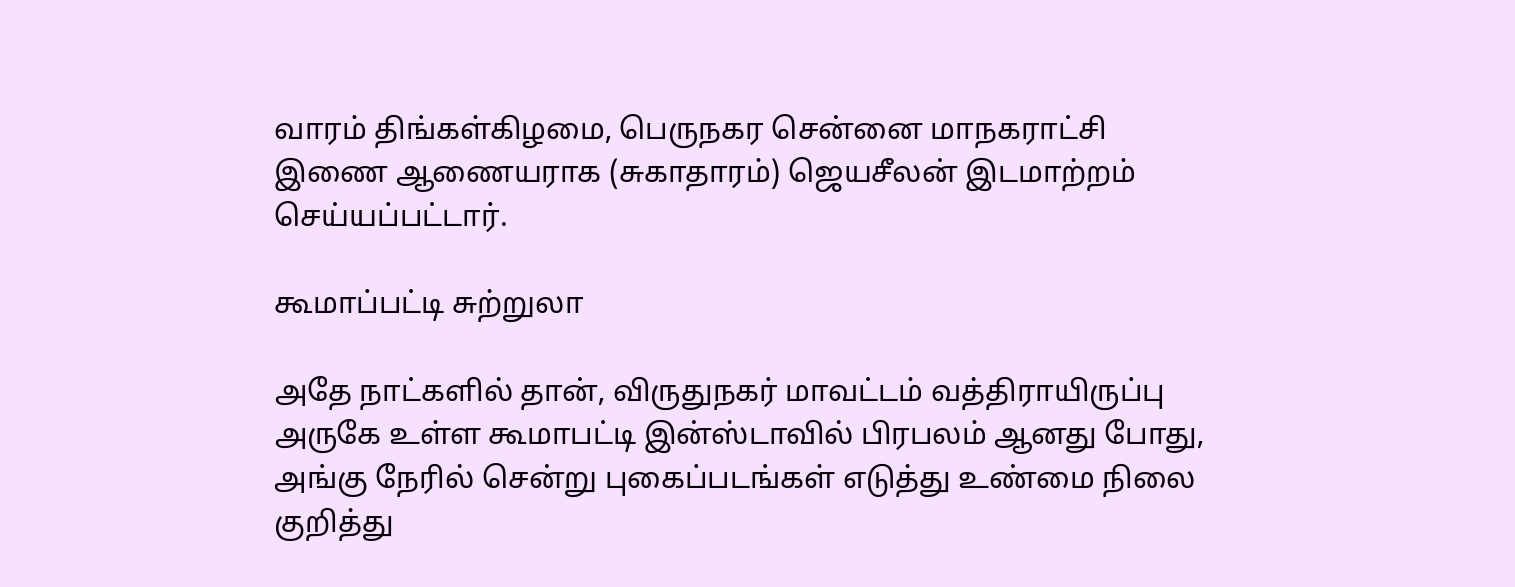வாரம் திங்கள்கிழமை, பெருநகர சென்னை மாநகராட்சி இணை ஆணையராக (சுகாதாரம்) ஜெயசீலன் இடமாற்றம் செய்யப்பட்டார்.

கூமாப்பட்டி சுற்றுலா

அதே நாட்களில் தான், விருதுநகர் மாவட்டம் வத்திராயிருப்பு அருகே உள்ள கூமாபட்டி இன்ஸ்டாவில் பிரபலம் ஆனது போது, அங்கு நேரில் சென்று புகைப்படங்கள் எடுத்து உண்மை நிலை குறித்து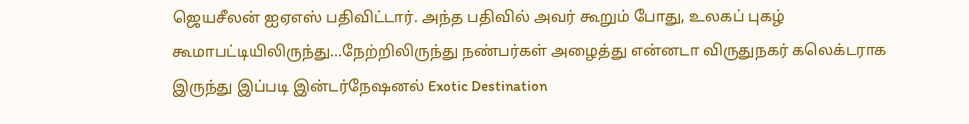ஜெயசீலன் ஐஏஎஸ் பதிவிட்டார். அந்த பதிவில் அவர் கூறும் போது, உலகப் புகழ் கூமாபட்டியிலிருந்து...நேற்றிலிருந்து நண்பர்கள் அழைத்து என்னடா விருதுநகர் கலெக்டராக இருந்து இப்படி இன்டர்நேஷனல் Exotic Destination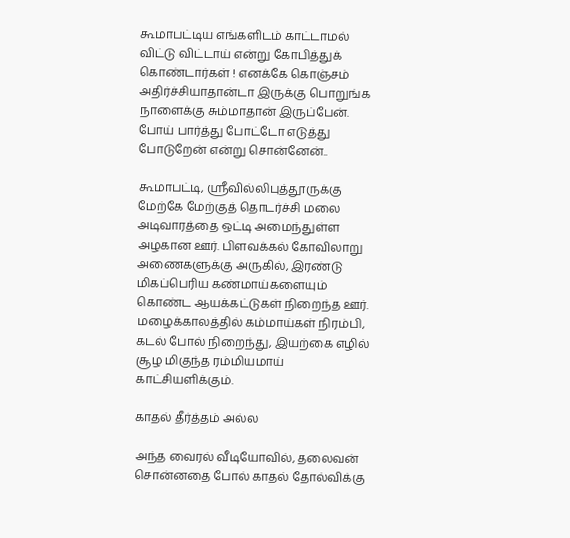கூமாபட்டிய எங்களிடம் காட்டாமல் விட்டு விட்டாய் என்று கோபித்துக் கொண்டார்கள் ‌! எனக்கே கொஞ்சம் அதிர்ச்சியாதான்டா இருக்கு பொறுங்க நாளைக்கு சும்மாதான் இருப்பேன். போய் பார்த்து போட்டோ எடுத்து போடுறேன் என்று சொன்னேன்..

கூமாபட்டி, ஸ்ரீவில்லிபுத்தூருக்கு மேற்கே மேற்குத் தொடர்ச்சி மலை அடிவாரத்தை ஒட்டி அமைந்துள்ள அழகான ஊர். பிளவக்கல் கோவிலாறு அணைகளுக்கு அருகில், இரண்டு மிகப்பெரிய கண்மாய்களையும் கொண்ட ஆயக்கட்டுகள் நிறைந்த ஊர். மழைக்காலத்தில் கம்மாய்கள் நிரம்பி, கடல் போல் நிறைந்து, இயற்கை எழில் சூழ மிகுந்த ரம்மியமாய் காட்சியளிக்கும்.

காதல் தீர்த்தம் அல்ல

அந்த வைரல் வீடியோவில், தலைவன் சொன்னதை போல் காதல் தோல்விக்கு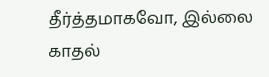தீர்த்தமாகவோ, இல்லை காதல்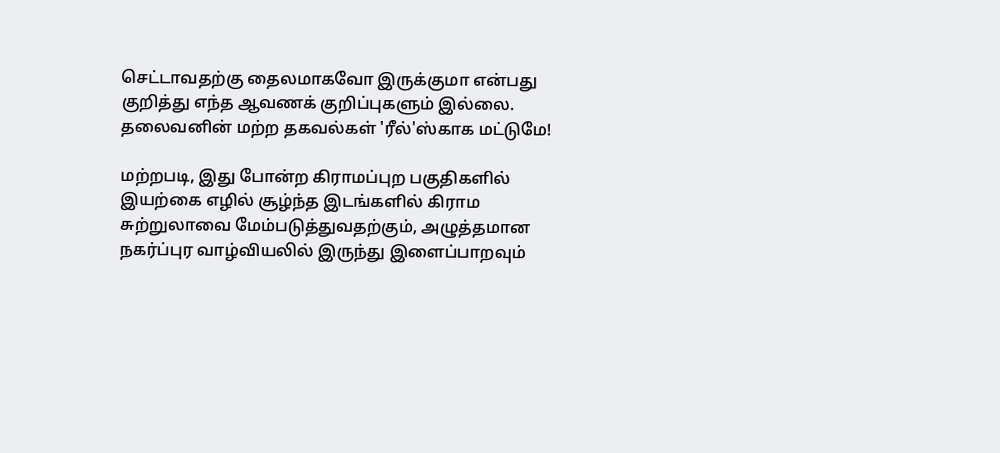செட்டாவதற்கு தைலமாகவோ இருக்குமா என்பது குறித்து ‌எந்த ஆவணக் குறிப்புகளும் இல்லை. தலைவனின் மற்ற தகவல்கள் 'ரீல்'ஸ்காக மட்டுமே‌!

மற்றபடி, இது போன்ற கிராமப்புற பகுதிகளில் இயற்கை எழில் சூழ்ந்த இடங்களில் கிராம சுற்றுலாவை மேம்படுத்துவதற்கும், அழுத்தமான நகர்ப்புர வாழ்வியலில் இருந்து இளைப்பாறவும்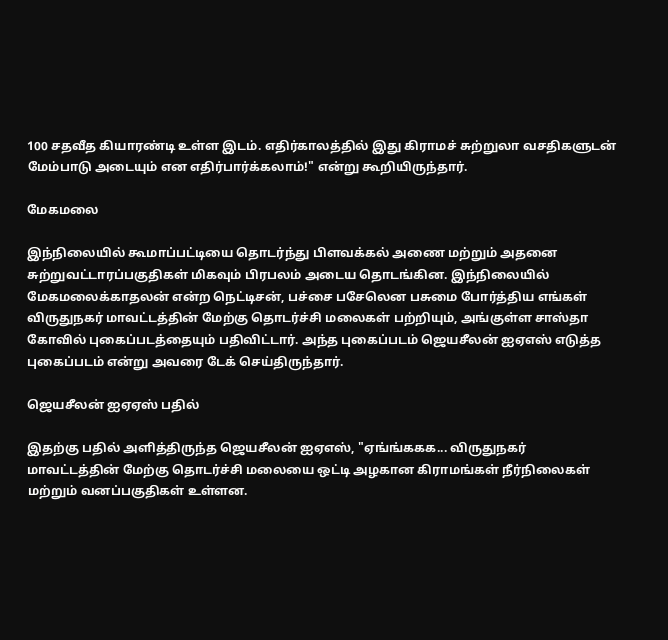100 சதவீத கியாரண்டி உள்ள‌ இடம். எதிர்காலத்தில் இது‌ கிராமச் சுற்றுலா வசதிகளுடன் மேம்பாடு அடையும் என எதிர்பார்க்கலாம்!" என்று கூறியிருந்தார்.

மேகமலை

இந்நிலையில் கூமாப்பட்டியை தொடர்ந்து பிளவக்கல் அணை மற்றும் அதனை சுற்றுவட்டாரப்பகுதிகள் மிகவும் பிரபலம் அடைய தொடங்கின. இந்நிலையில் மேகமலைக்காதலன் என்ற நெட்டிசன், பச்சை பசேலென பசுமை போர்த்திய எங்கள் விருதுநகர் மாவட்டத்தின் மேற்கு தொடர்ச்சி மலைகள் பற்றியும், அங்குள்ள சாஸ்தா கோவில் புகைப்படத்தையும் பதிவிட்டார். அந்த புகைப்படம் ஜெயசீலன் ஐஏஎஸ் எடுத்த புகைப்படம் என்று அவரை டேக் செய்திருந்தார்.

ஜெயசீலன் ஐஏஏஸ் பதில்

இதற்கு பதில் அளித்திருந்த ஜெயசீலன் ஐஏஎஸ், "ஏங்ங்ககக... விருதுநகர் மாவட்டத்தின் மேற்கு தொடர்ச்சி மலையை ஒட்டி அழகான கிராமங்கள் நீர்நிலைகள் மற்றும் வனப்பகுதிகள் உள்ளன.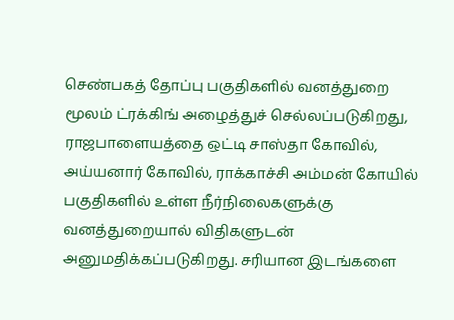செண்பகத் தோப்பு பகுதிகளில் வனத்துறை மூலம் ட்ரக்கிங் அழைத்துச் செல்லப்படுகிறது, ராஜபாளையத்தை ஒட்டி சாஸ்தா கோவில், அய்யனார் கோவில், ராக்காச்சி அம்மன் கோயில் பகுதிகளில் உள்ள நீர்நிலைகளுக்கு வனத்துறையால் விதிகளுடன் அனுமதிக்கப்படுகிறது. சரியான இடங்களை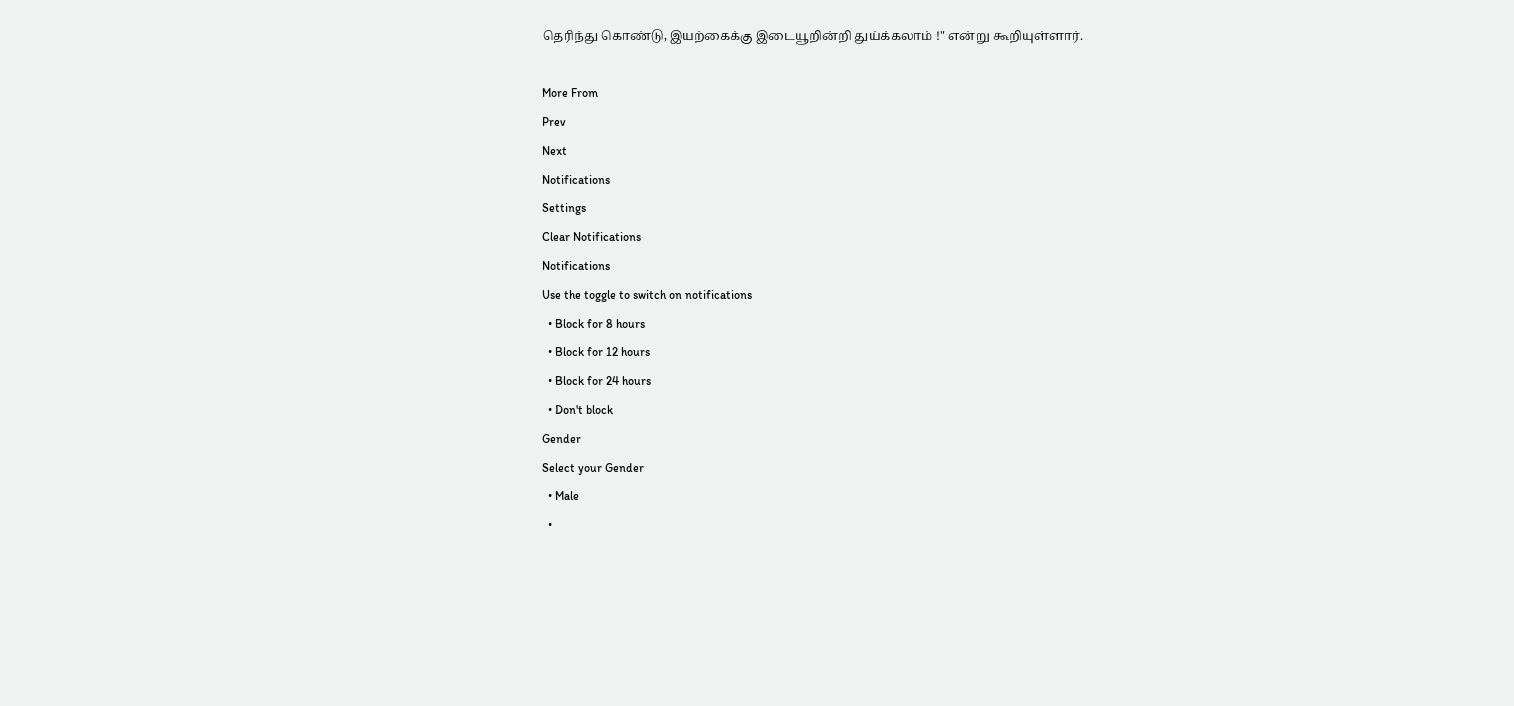தெரிந்து கொண்டு, இயற்கைக்கு இடையூறின்றி துய்க்கலாம் !" என்று கூறியுள்ளார்.

More From
Prev
Next
Notifications
Settings
Clear Notifications
Notifications
Use the toggle to switch on notifications
  • Block for 8 hours
  • Block for 12 hours
  • Block for 24 hours
  • Don't block
Gender
Select your Gender
  • Male
  •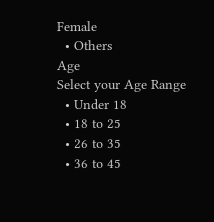Female
  • Others
Age
Select your Age Range
  • Under 18
  • 18 to 25
  • 26 to 35
  • 36 to 45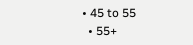• 45 to 55
  • 55+